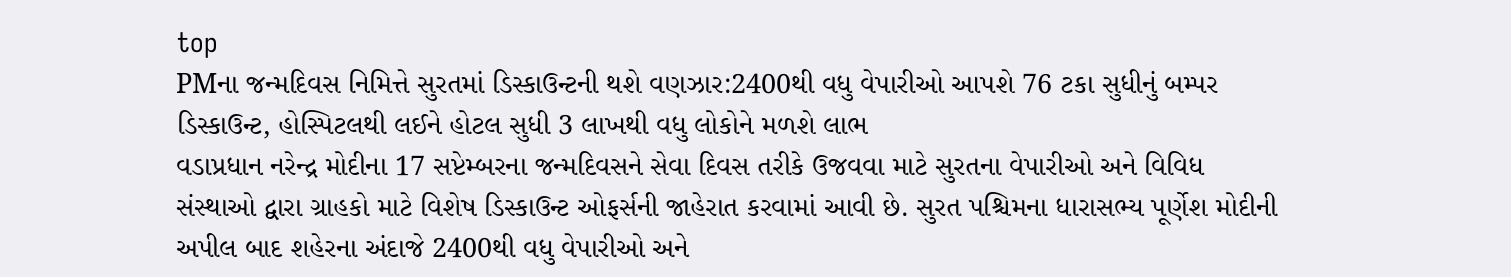top
PMના જન્મદિવસ નિમિત્તે સુરતમાં ડિસ્કાઉન્ટની થશે વણઝાર:2400થી વધુ વેપારીઓ આપશે 76 ટકા સુધીનું બમ્પર ડિસ્કાઉન્ટ, હોસ્પિટલથી લઈને હોટલ સુધી 3 લાખથી વધુ લોકોને મળશે લાભ
વડાપ્રધાન નરેન્દ્ર મોદીના 17 સપ્ટેમ્બરના જન્મદિવસને સેવા દિવસ તરીકે ઉજવવા માટે સુરતના વેપારીઓ અને વિવિધ સંસ્થાઓ દ્વારા ગ્રાહકો માટે વિશેષ ડિસ્કાઉન્ટ ઓફર્સની જાહેરાત કરવામાં આવી છે. સુરત પશ્ચિમના ધારાસભ્ય પૂર્ણેશ મોદીની અપીલ બાદ શહેરના અંદાજે 2400થી વધુ વેપારીઓ અને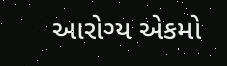આરોગ્ય એકમો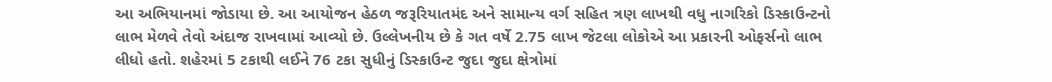આ અભિયાનમાં જોડાયા છે. આ આયોજન હેઠળ જરૂરિયાતમંદ અને સામાન્ય વર્ગ સહિત ત્રણ લાખથી વધુ નાગરિકો ડિસ્કાઉન્ટનો લાભ મેળવે તેવો અંદાજ રાખવામાં આવ્યો છે. ઉલ્લેખનીય છે કે ગત વર્ષે 2.75 લાખ જેટલા લોકોએ આ પ્રકારની ઓફર્સનો લાભ લીધો હતો. શહેરમાં 5 ટકાથી લઈને 76 ટકા સુધીનું ડિસ્કાઉન્ટ જુદા જુદા ક્ષેત્રોમાં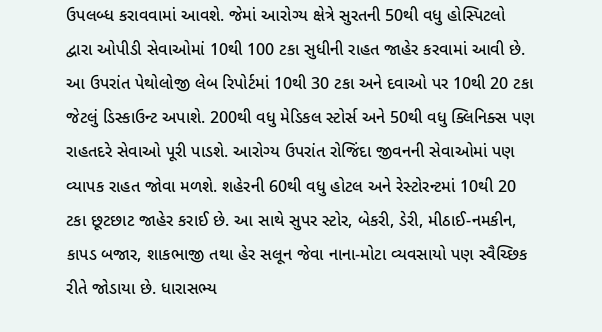ઉપલબ્ધ કરાવવામાં આવશે. જેમાં આરોગ્ય ક્ષેત્રે સુરતની 50થી વધુ હોસ્પિટલો દ્વારા ઓપીડી સેવાઓમાં 10થી 100 ટકા સુધીની રાહત જાહેર કરવામાં આવી છે. આ ઉપરાંત પેથોલોજી લેબ રિપોર્ટમાં 10થી 30 ટકા અને દવાઓ પર 10થી 20 ટકા જેટલું ડિસ્કાઉન્ટ અપાશે. 200થી વધુ મેડિકલ સ્ટોર્સ અને 50થી વધુ ક્લિનિક્સ પણ રાહતદરે સેવાઓ પૂરી પાડશે. આરોગ્ય ઉપરાંત રોજિંદા જીવનની સેવાઓમાં પણ વ્યાપક રાહત જોવા મળશે. શહેરની 60થી વધુ હોટલ અને રેસ્ટોરન્ટમાં 10થી 20 ટકા છૂટછાટ જાહેર કરાઈ છે. આ સાથે સુપર સ્ટોર, બેકરી, ડેરી, મીઠાઈ-નમકીન, કાપડ બજાર, શાકભાજી તથા હેર સલૂન જેવા નાના-મોટા વ્યવસાયો પણ સ્વૈચ્છિક રીતે જોડાયા છે. ધારાસભ્ય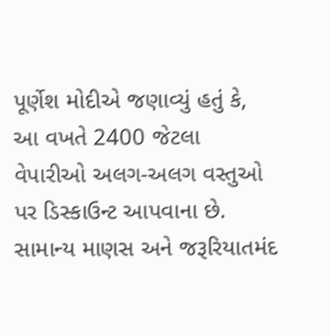પૂર્ણેશ મોદીએ જણાવ્યું હતું કે, આ વખતે 2400 જેટલા વેપારીઓ અલગ-અલગ વસ્તુઓ પર ડિસ્કાઉન્ટ આપવાના છે. સામાન્ય માણસ અને જરૂરિયાતમંદ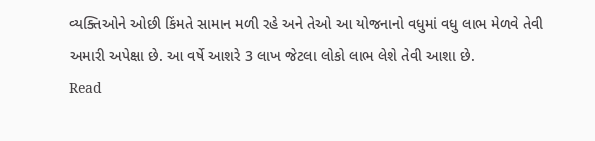વ્યક્તિઓને ઓછી કિંમતે સામાન મળી રહે અને તેઓ આ યોજનાનો વધુમાં વધુ લાભ મેળવે તેવી અમારી અપેક્ષા છે. આ વર્ષે આશરે 3 લાખ જેટલા લોકો લાભ લેશે તેવી આશા છે.
Read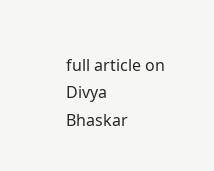full article on Divya Bhaskar